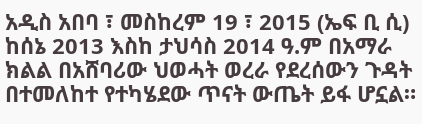አዲስ አበባ ፣ መስከረም 19 ፣ 2015 (ኤፍ ቢ ሲ) ከሰኔ 2013 እስከ ታህሳስ 2014 ዓ.ም በአማራ ክልል በአሸባሪው ህወሓት ወረራ የደረሰውን ጉዳት በተመለከተ የተካሄደው ጥናት ውጤት ይፋ ሆኗል።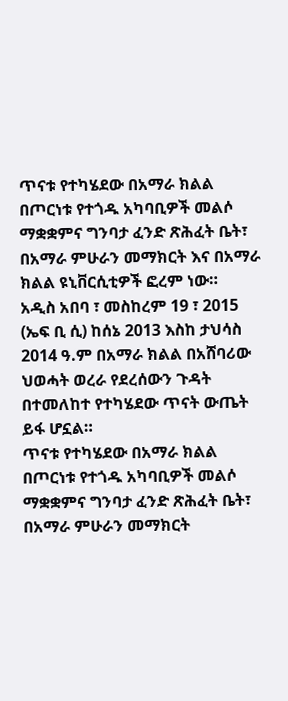ጥናቱ የተካሄደው በአማራ ክልል በጦርነቱ የተጎዱ አካባቢዎች መልሶ ማቋቋምና ግንባታ ፈንድ ጽሕፈት ቤት፣ በአማራ ምሁራን መማክርት እና በአማራ ክልል ዩኒቨርሲቲዎች ፎረም ነው።
አዲስ አበባ ፣ መስከረም 19 ፣ 2015 (ኤፍ ቢ ሲ) ከሰኔ 2013 እስከ ታህሳስ 2014 ዓ.ም በአማራ ክልል በአሸባሪው ህወሓት ወረራ የደረሰውን ጉዳት በተመለከተ የተካሄደው ጥናት ውጤት ይፋ ሆኗል።
ጥናቱ የተካሄደው በአማራ ክልል በጦርነቱ የተጎዱ አካባቢዎች መልሶ ማቋቋምና ግንባታ ፈንድ ጽሕፈት ቤት፣ በአማራ ምሁራን መማክርት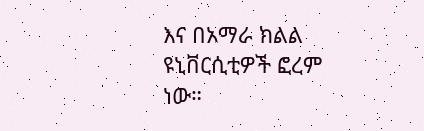እና በአማራ ክልል ዩኒቨርሲቲዎች ፎረም ነው።